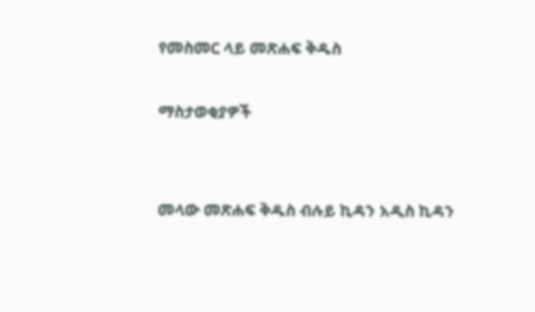የመስመር ላይ መጽሐፍ ቅዱስ

ማስታወቂያዎች


መላው መጽሐፍ ቅዱስ ብሉይ ኪዳን አዲስ ኪዳን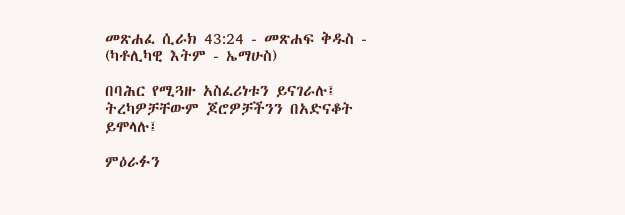መጽሐፈ ሲራክ 43:24 - መጽሐፍ ቅዱስ - (ካቶሊካዊ እትም - ኤማሁስ)

በባሕር የሚጓዙ አስፈሪነቱን ይናገራሉ፤ ትረካዎቻቸውም ጆሮዎቻችንን በአድናቆት ይሞላሉ፤

ምዕራፉን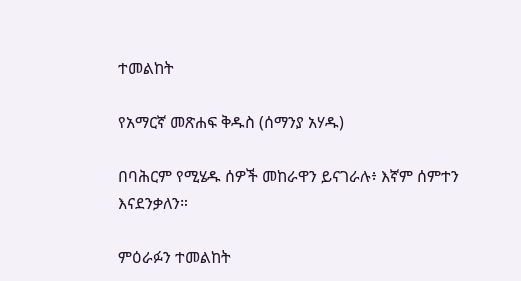ተመልከት

የአማርኛ መጽሐፍ ቅዱስ (ሰማንያ አሃዱ)

በባሕርም የሚሄዱ ሰዎች መከራዋን ይናገራሉ፥ እኛም ሰምተን እናደንቃለን።

ምዕራፉን ተመልከት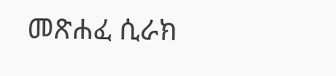መጽሐፈ ሲራክ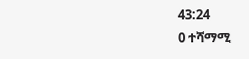43:24
0 ተሻማሚ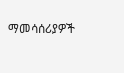ማመሳሰሪያዎች